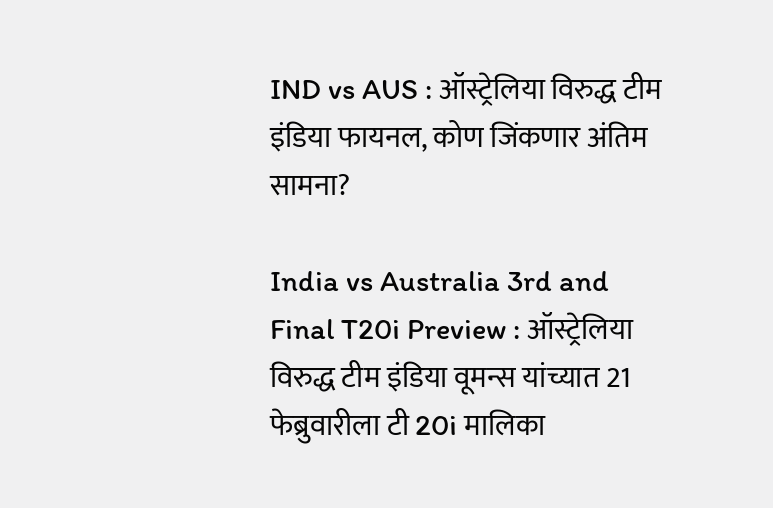IND vs AUS : ऑस्ट्रेलिया विरुद्ध टीम इंडिया फायनल, कोण जिंकणार अंतिम सामना?

India vs Australia 3rd and Final T20i Preview : ऑस्ट्रेलिया विरुद्ध टीम इंडिया वूमन्स यांच्यात 21 फेब्रुवारीला टी 20i मालिका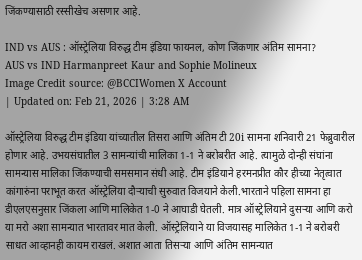जिंकण्यासाठी रस्सीखेच असणार आहे.

IND vs AUS : ऑस्ट्रेलिया विरुद्ध टीम इंडिया फायनल, कोण जिंकणार अंतिम सामना?
AUS vs IND Harmanpreet Kaur and Sophie Molineux
Image Credit source: @BCCIWomen X Account
| Updated on: Feb 21, 2026 | 3:28 AM

ऑस्ट्रेलिया विरुद्ध टीम इंडिया यांच्यातील तिसरा आणि अंतिम टी 20i सामना शनिवारी 21 फेब्रुवारील होणार आहे. उभयसंघातील 3 सामन्यांची मालिका 1-1 ने बरोबरीत आहे. त्यामुळे दोन्ही संघांना सामन्यास मालिका जिंकण्याची समसमान संधी आहे. टीम इंडियाने हरमनप्रीत कौर हीच्या नेतृत्वात कांगारुंना पराभूत करत ऑस्ट्रेलिया दौऱ्याची सुरुवात विजयाने केली.भारताने पहिला सामना हा डीएलएसनुसार जिंकला आणि मालिकेत 1-0 ने आघाडी घेतली. मात्र ऑस्ट्रेलियाने दुसऱ्या आणि करो या मरो अशा सामन्यात भारतावर मात केली. ऑस्ट्रेलियाने या विजयासह मालिकेत 1-1 ने बरोबरी साधत आव्हानही कायम राखलं. अशात आता तिसऱ्या आणि अंतिम सामन्यात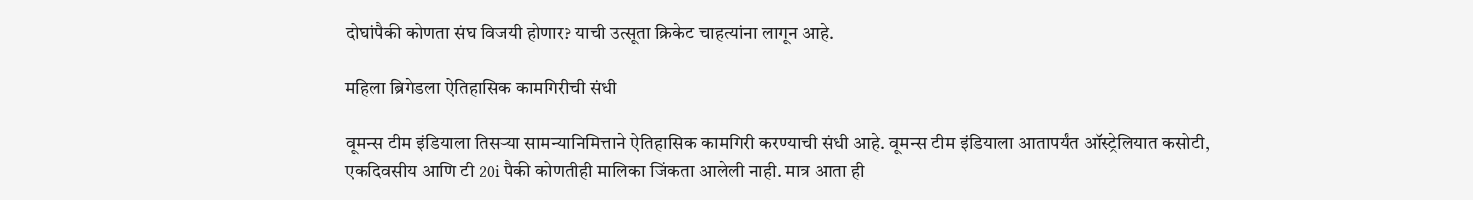दोघांपैकी कोणता संघ विजयी होणार? याची उत्सूता क्रिकेट चाहत्यांना लागून आहे.

महिला ब्रिगेडला ऐतिहासिक कामगिरीची संधी

वूमन्स टीम इंडियाला तिसऱ्या सामन्यानिमित्ताने ऐतिहासिक कामगिरी करण्याची संधी आहे. वूमन्स टीम इंडियाला आतापर्यंत ऑस्ट्रेलियात कसोटी, एकदिवसीय आणि टी 20i पैकी कोणतीही मालिका जिंकता आलेली नाही. मात्र आता ही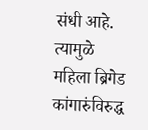संधी आहे. त्यामुळे महिला ब्रिगेड कांगारुंविरुद्ध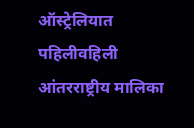ऑस्ट्रेलियात पहिलीवहिली आंतरराष्ट्रीय मालिका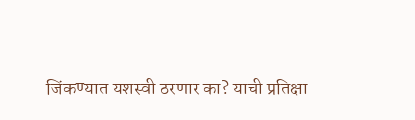जिंकण्यात यशस्वी ठरणार का? याची प्रतिक्षा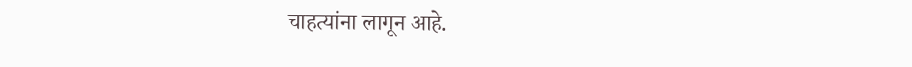चाहत्यांना लागून आहे.